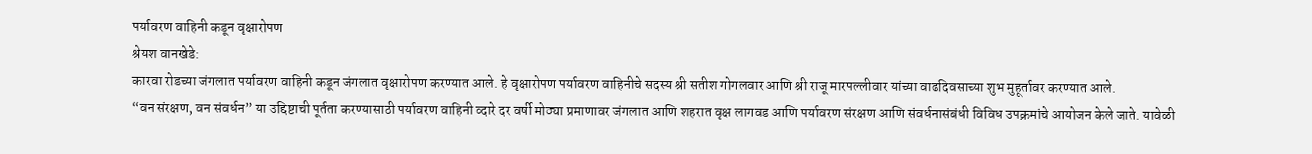पर्यावरण वाहिनी कडून वृक्षारोपण
श्रेयश वानखेडे:
कारवा रोडच्या जंगलात पर्यावरण वाहिनी कडून जंगलात वृक्षारोपण करण्यात आले. हे वृक्षारोपण पर्यावरण वाहिनीचे सदस्य श्री सतीश गोगलवार आणि श्री राजू मारपल्लीवार यांच्या वाढदिवसाच्या शुभ मुहूर्तावर करण्यात आले.
“वन संरक्षण, वन संवर्धन” या उद्दिष्टाची पूर्तता करण्यासाठी पर्यावरण वाहिनी व्दारे दर वर्षी मोठ्या प्रमाणावर जंगलात आणि शहरात वृक्ष लागवड आणि पर्यावरण संरक्षण आणि संवर्धनासंबंधी विविध उपक्रमांचे आयोजन केले जाते. यावेळी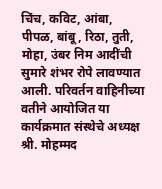चिंच, कविट, आंबा, पीपळ, बांबू, रिठा, तुती, मोहा, उंबर निम आदींची सुमारे शंभर रोपे लावण्यात आली. परिवर्तन वाहिनीच्या वतीने आयोजित या कार्यक्रमात संस्थेचे अध्यक्ष श्री. मोहम्मद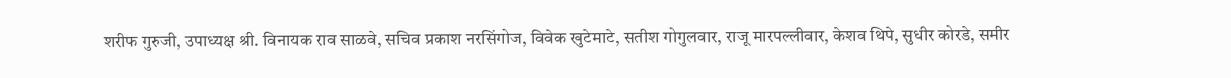शरीफ गुरुजी, उपाध्यक्ष श्री. विनायक राव साळवे, सचिव प्रकाश नरसिंगोज, विवेक खुटेमाटे, सतीश गोगुलवार, राजू मारपल्लीवार, केशव थिपे, सुधीर कोरडे, समीर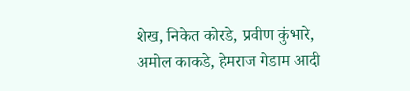शेख, निकेत कोरडे, प्रवीण कुंभारे, अमोल काकडे, हेमराज गेडाम आदी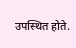उपस्थित होते.